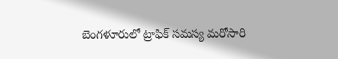బెంగళూరులో ట్రాఫిక్ సమస్య మరోసారి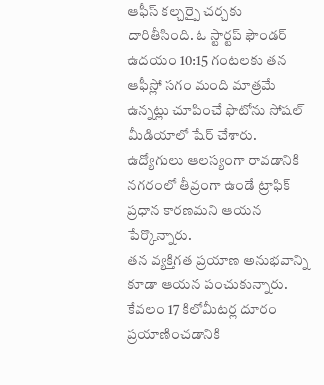ఆఫీస్ కల్చర్పై చర్చకు దారితీసింది. ఓ స్టార్టప్ ఫౌండర్ ఉదయం 10:15 గంటలకు తన ఆఫీస్లో సగం మంది మాత్రమే ఉన్నట్లు చూపించే ఫొటోను సోషల్ మీడియాలో షేర్ చేశారు. ఉద్యోగులు ఆలస్యంగా రావడానికి నగరంలో తీవ్రంగా ఉండే ట్రాఫిక్ ప్రధాన కారణమని ఆయన పేర్కొన్నారు.
తన వ్యక్తిగత ప్రయాణ అనుభవాన్ని కూడా ఆయన పంచుకున్నారు. కేవలం 17 కిలోమీటర్ల దూరం ప్రయాణించడానికి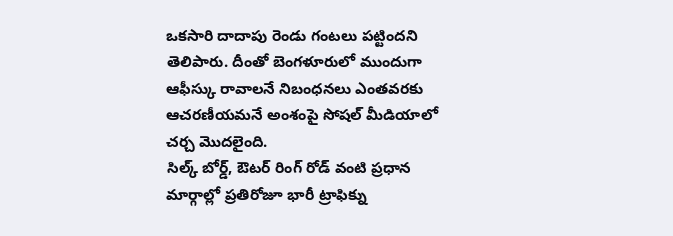ఒకసారి దాదాపు రెండు గంటలు పట్టిందని తెలిపారు. దీంతో బెంగళూరులో ముందుగా ఆఫీస్కు రావాలనే నిబంధనలు ఎంతవరకు ఆచరణీయమనే అంశంపై సోషల్ మీడియాలో చర్చ మొదలైంది.
సిల్క్ బోర్డ్, ఔటర్ రింగ్ రోడ్ వంటి ప్రధాన మార్గాల్లో ప్రతిరోజూ భారీ ట్రాఫిక్ను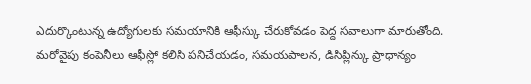ఎదుర్కొంటున్న ఉద్యోగులకు సమయానికి ఆఫీస్కు చేరుకోవడం పెద్ద సవాలుగా మారుతోంది. మరోవైపు కంపెనీలు ఆఫీస్లో కలిసి పనిచేయడం, సమయపాలన, డిసిప్లిన్కు ప్రాధాన్యం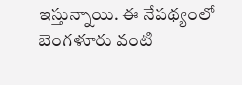ఇస్తున్నాయి. ఈ నేపథ్యంలో బెంగళూరు వంటి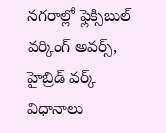నగరాల్లో ఫ్లెక్సిబుల్ వర్కింగ్ అవర్స్, హైబ్రిడ్ వర్క్ విధానాలు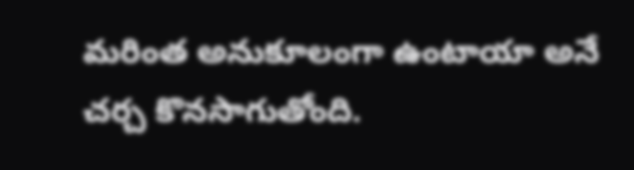మరింత అనుకూలంగా ఉంటాయా అనే చర్చ కొనసాగుతోంది.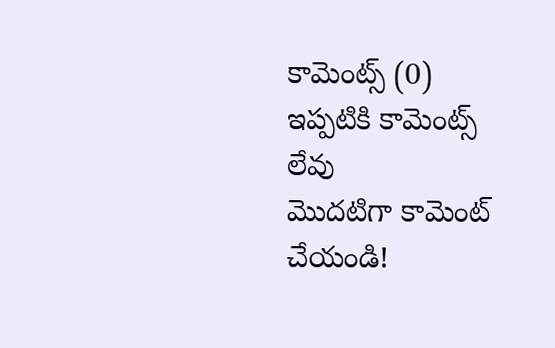కామెంట్స్ (0)
ఇప్పటికి కామెంట్స్ లేవు
మొదటిగా కామెంట్ చేయండి!